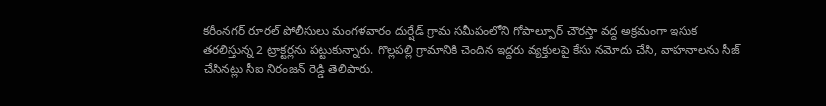కరీంనగర్ రూరల్ పోలీసులు మంగళవారం దుర్షేడ్ గ్రామ సమీపంలోని గోపాల్పూర్ చౌరస్తా వద్ద అక్రమంగా ఇసుక తరలిస్తున్న 2 ట్రాక్టర్లను పట్టుకున్నారు. గొల్లపల్లి గ్రామానికి చెందిన ఇద్దరు వ్యక్తులపై కేసు నమోదు చేసి, వాహనాలను సీజ్ చేసినట్లు సీఐ నిరంజన్ రెడ్డి తెలిపారు.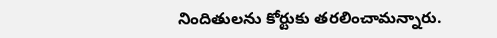నిందితులను కోర్టుకు తరలించామన్నారు.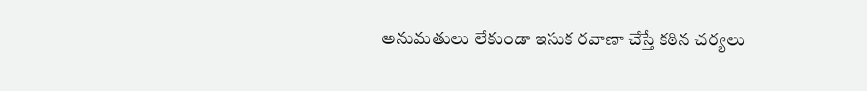అనుమతులు లేకుండా ఇసుక రవాణా చేస్తే కఠిన చర్యలు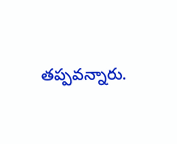తప్పవన్నారు.